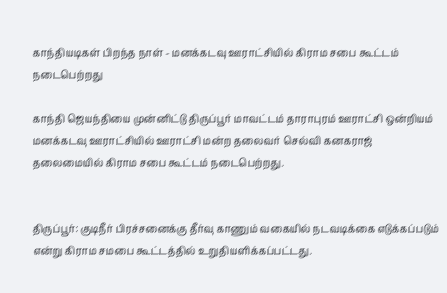காந்தியடிகள் பிறந்த நாள் - மனக்கடவு ஊராட்சியில் கிராம சபை கூட்டம் நடைபெற்றது

காந்தி ஜெயந்தியை முன்னிட்டு திருப்பூர் மாவட்டம் தாராபுரம் ஊராட்சி ஒன்றியம் மனக்கடவு ஊராட்சியில் ஊராட்சி மன்ற தலைவர் செல்வி கனகராஜ் தலைமையில் கிராம சபை கூட்டம் நடைபெற்றது.


திருப்பூர்: குடிநீர் பிரச்சனைக்கு தீர்வு காணும் வகையில் நடவடிக்கை எடுக்கப்படும் என்று கிராம சமபை கூட்டத்தில் உறுதியளிக்கப்பட்டது.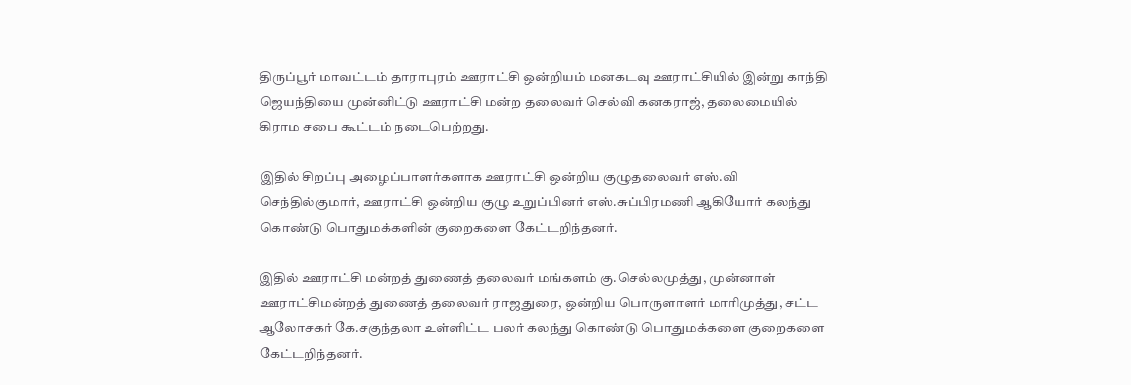திருப்பூர் மாவட்டம் தாராபுரம் ஊராட்சி ஒன்றியம் மனகடவு ஊராட்சியில் இன்று காந்தி ஜெயந்தியை முன்னிட்டு ஊராட்சி மன்ற தலைவர் செல்வி கனகராஜ், தலைமையில் கிராம சபை கூட்டம் நடைபெற்றது.

இதில் சிறப்பு அழைப்பாளர்களாக ஊராட்சி ஒன்றிய குழுதலைவர் எஸ்.வி செந்தில்குமார், ஊராட்சி ஒன்றிய குழு உறுப்பினர் எஸ்.சுப்பிரமணி ஆகியோர் கலந்து கொண்டு பொதுமக்களின் குறைகளை கேட்டறிந்தனர்.

இதில் ஊராட்சி மன்றத் துணைத் தலைவர் மங்களம் கு.செல்லமுத்து, முன்னாள் ஊராட்சிமன்றத் துணைத் தலைவர் ராஜதுரை, ஒன்றிய பொருளாளர் மாரிமுத்து, சட்ட ஆலோசகர் கே.சகுந்தலா உள்ளிட்ட பலர் கலந்து கொண்டு பொதுமக்களை குறைகளை கேட்டறிந்தனர்.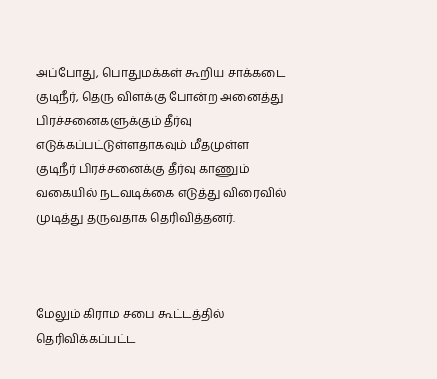அப்போது, பொதுமக்கள் கூறிய சாக்கடை குடிநீர், தெரு விளக்கு போன்ற அனைத்து பிரச்சனைகளுக்கும் தீர்வு எடுக்கப்பட்டுள்ளதாகவும் மீதமுள்ள குடிநீர் பிரச்சனைக்கு தீர்வு காணும் வகையில் நடவடிக்கை எடுத்து விரைவில் முடித்து தருவதாக தெரிவித்தனர்.



மேலும் கிராம சபை கூட்டத்தில் தெரிவிக்கப்பட்ட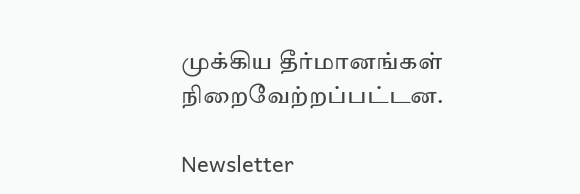முக்கிய தீர்மானங்கள் நிறைவேற்றப்பட்டன.

Newsletter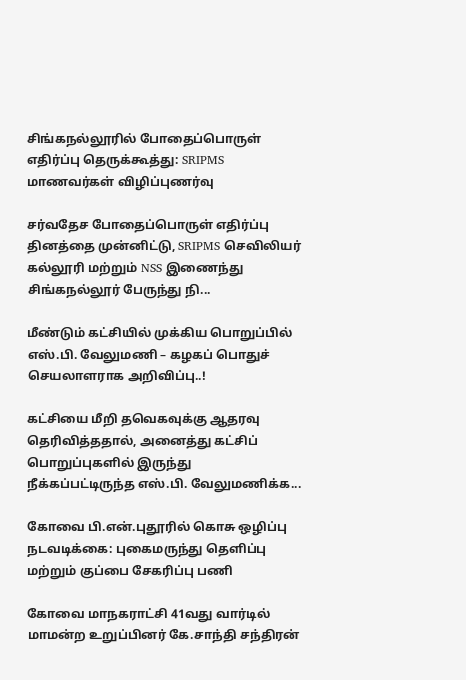சிங்கநல்லூரில் போதைப்பொருள் எதிர்ப்பு தெருக்கூத்து: SRIPMS மாணவர்கள் விழிப்புணர்வு

சர்வதேச போதைப்பொருள் எதிர்ப்பு தினத்தை முன்னிட்டு, SRIPMS செவிலியர் கல்லூரி மற்றும் NSS இணைந்து சிங்கநல்லூர் பேருந்து நி...

மீண்டும் கட்சியில் முக்கிய பொறுப்பில் எஸ்.பி. வேலுமணி – கழகப் பொதுச் செயலாளராக அறிவிப்பு..!

கட்சியை மீறி தவெகவுக்கு ஆதரவு தெரிவித்ததால், அனைத்து கட்சிப் பொறுப்புகளில் இருந்து நீக்கப்பட்டிருந்த எஸ்.பி. வேலுமணிக்க...

கோவை பி.என்.புதூரில் கொசு ஒழிப்பு நடவடிக்கை: புகைமருந்து தெளிப்பு மற்றும் குப்பை சேகரிப்பு பணி

கோவை மாநகராட்சி 41வது வார்டில் மாமன்ற உறுப்பினர் கே.சாந்தி சந்திரன்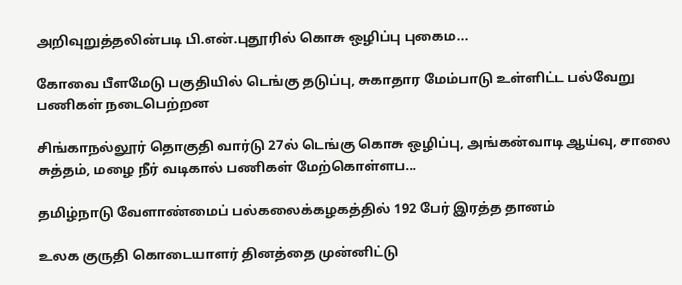அறிவுறுத்தலின்படி பி.என்.புதூரில் கொசு ஒழிப்பு புகைம...

கோவை பீளமேடு பகுதியில் டெங்கு தடுப்பு, சுகாதார மேம்பாடு உள்ளிட்ட பல்வேறு பணிகள் நடைபெற்றன

சிங்காநல்லூர் தொகுதி வார்டு 27ல் டெங்கு கொசு ஒழிப்பு, அங்கன்வாடி ஆய்வு, சாலை சுத்தம், மழை நீர் வடிகால் பணிகள் மேற்கொள்ளப...

தமிழ்நாடு வேளாண்மைப் பல்கலைக்கழகத்தில் 192 பேர் இரத்த தானம்

உலக குருதி கொடையாளர் தினத்தை முன்னிட்டு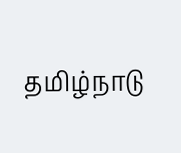தமிழ்நாடு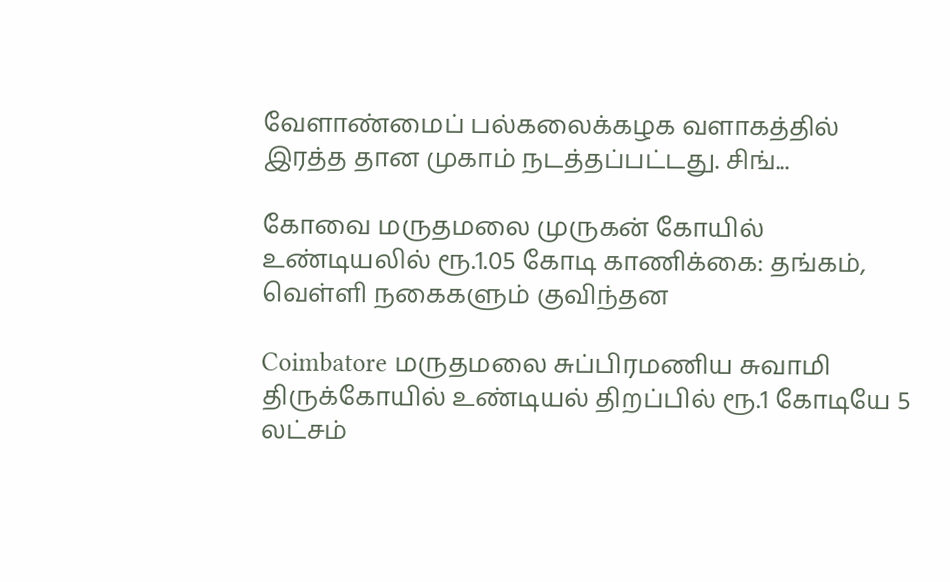வேளாண்மைப் பல்கலைக்கழக வளாகத்தில் இரத்த தான முகாம் நடத்தப்பட்டது. சிங்...

கோவை மருதமலை முருகன் கோயில் உண்டியலில் ரூ.1.05 கோடி காணிக்கை: தங்கம், வெள்ளி நகைகளும் குவிந்தன

Coimbatore மருதமலை சுப்பிரமணிய சுவாமி திருக்கோயில் உண்டியல் திறப்பில் ரூ.1 கோடியே 5 லட்சம்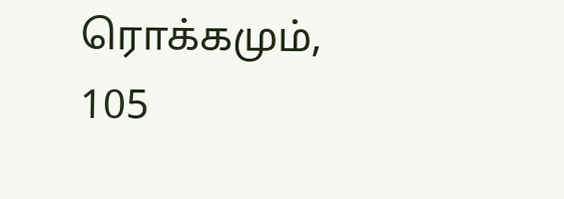ரொக்கமும், 105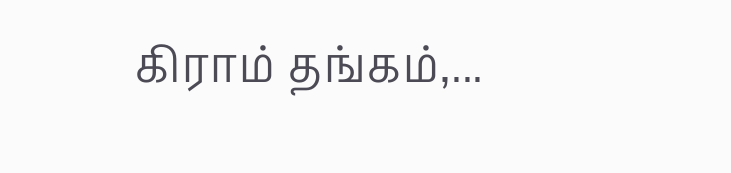கிராம் தங்கம்,...